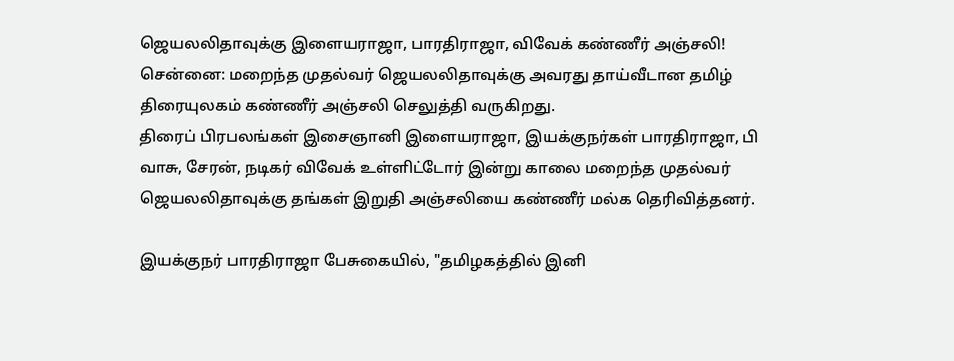ஜெயலலிதாவுக்கு இளையராஜா, பாரதிராஜா, விவேக் கண்ணீர் அஞ்சலி!
சென்னை: மறைந்த முதல்வர் ஜெயலலிதாவுக்கு அவரது தாய்வீடான தமிழ் திரையுலகம் கண்ணீர் அஞ்சலி செலுத்தி வருகிறது.
திரைப் பிரபலங்கள் இசைஞானி இளையராஜா, இயக்குநர்கள் பாரதிராஜா, பி வாசு, சேரன், நடிகர் விவேக் உள்ளிட்டோர் இன்று காலை மறைந்த முதல்வர் ஜெயலலிதாவுக்கு தங்கள் இறுதி அஞ்சலியை கண்ணீர் மல்க தெரிவித்தனர்.

இயக்குநர் பாரதிராஜா பேசுகையில், "தமிழகத்தில் இனி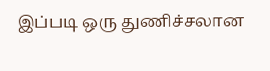இப்படி ஒரு துணிச்சலான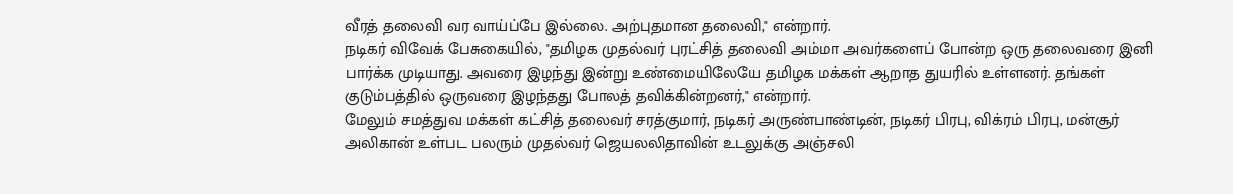வீரத் தலைவி வர வாய்ப்பே இல்லை. அற்புதமான தலைவி," என்றார்.
நடிகர் விவேக் பேசுகையில், "தமிழக முதல்வர் புரட்சித் தலைவி அம்மா அவர்களைப் போன்ற ஒரு தலைவரை இனி பார்க்க முடியாது. அவரை இழந்து இன்று உண்மையிலேயே தமிழக மக்கள் ஆறாத துயரில் உள்ளனர். தங்கள் குடும்பத்தில் ஒருவரை இழந்தது போலத் தவிக்கின்றனர்," என்றார்.
மேலும் சமத்துவ மக்கள் கட்சித் தலைவர் சரத்குமார், நடிகர் அருண்பாண்டின், நடிகர் பிரபு, விக்ரம் பிரபு, மன்சூர் அலிகான் உள்பட பலரும் முதல்வர் ஜெயலலிதாவின் உடலுக்கு அஞ்சலி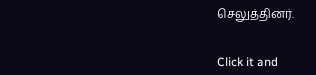செலுத்தினர்.


Click it and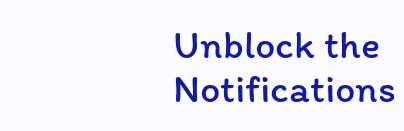Unblock the Notifications